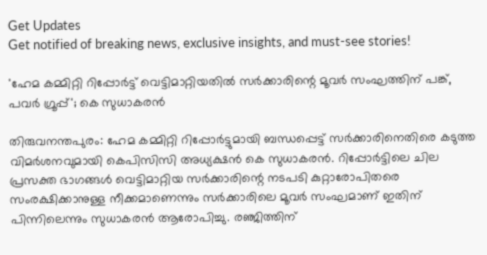Get Updates
Get notified of breaking news, exclusive insights, and must-see stories!

'ഹേമ കമ്മിറ്റി റിപ്പോർട്ട് വെട്ടിമാറ്റിയതിൽ സർക്കാരിന്റെ മൂവർ സംഘത്തിന് പങ്ക്, പവർ ഗ്രൂപ്പ്'; കെ സുധാകരൻ

തിരുവനന്തപുരം: ഹേമ കമ്മിറ്റി റിപ്പോർട്ടുമായി ബന്ധപ്പെട്ട് സർക്കാരിനെതിരെ കടുത്ത വിമർശനവുമായി കെപിസിസി അധ്യക്ഷൻ കെ സുധാകരൻ. റിപ്പോർട്ടിലെ ചില പ്രസക്ത ഭാഗങ്ങൾ വെട്ടിമാറ്റിയ സർക്കാരിന്റെ നടപടി കുറ്റാരോപിതരെ സംരക്ഷിക്കാനുള്ള നീക്കമാണെന്നും സർക്കാരിലെ മൂവർ സംഘമാണ് ഇതിന് പിന്നിലെന്നും സുധാകരൻ ആരോപിച്ചു. രഞ്ജിത്തിന്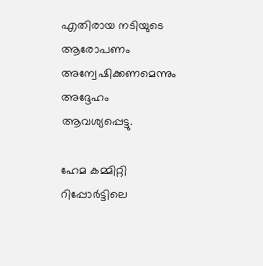എതിരായ നടിയുടെ ആരോപണം അന്വേഷിക്കണമെന്നും അദ്ദേഹം ആവശ്യപ്പെട്ടു.

ഹേമ കമ്മിറ്റി റിപ്പോർട്ടിലെ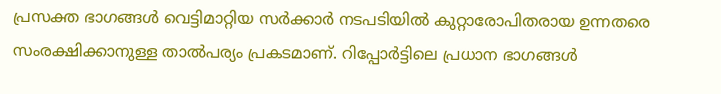പ്രസക്ത ഭാഗങ്ങൾ വെട്ടിമാറ്റിയ സർക്കാർ നടപടിയിൽ കുറ്റാരോപിതരായ ഉന്നതരെ സംരക്ഷിക്കാനുള്ള താൽപര്യം പ്രകടമാണ്. റിപ്പോർട്ടിലെ പ്രധാന ഭാഗങ്ങൾ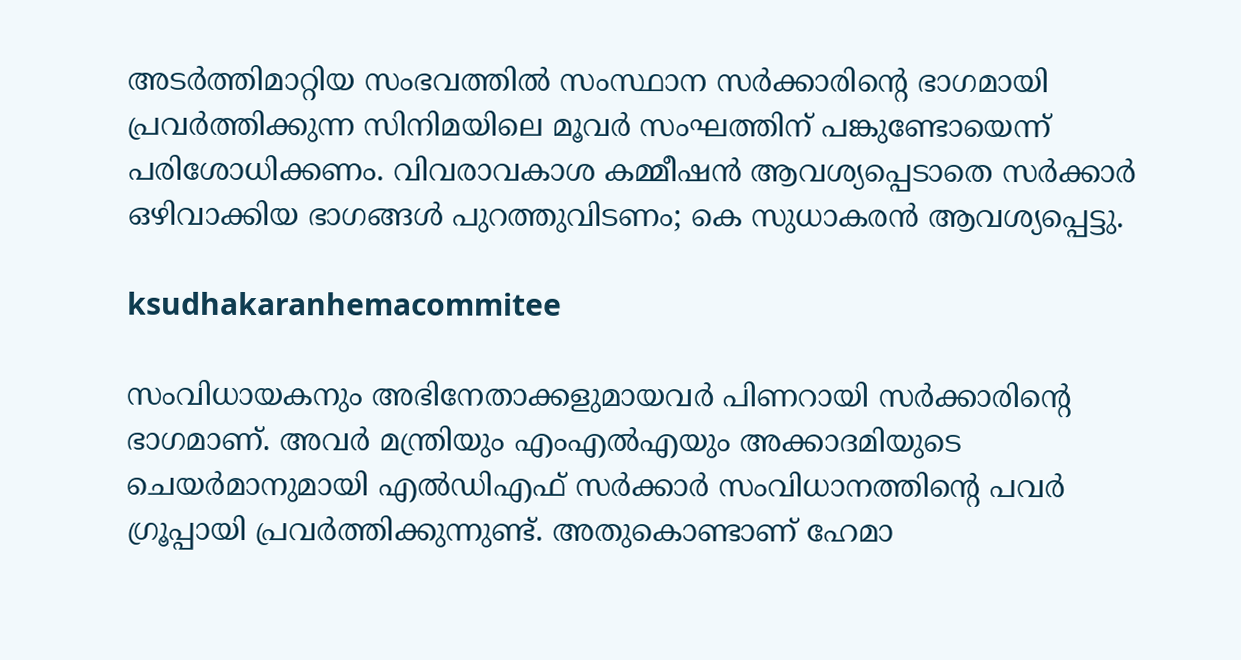അടർത്തിമാറ്റിയ സംഭവത്തിൽ സംസ്ഥാന സർക്കാരിന്റെ ഭാഗമായി പ്രവർത്തിക്കുന്ന സിനിമയിലെ മൂവർ സംഘത്തിന് പങ്കുണ്ടോയെന്ന് പരിശോധിക്കണം. വിവരാവകാശ കമ്മീഷൻ ആവശ്യപ്പെടാതെ സർക്കാർ ഒഴിവാക്കിയ ഭാഗങ്ങൾ പുറത്തുവിടണം; കെ സുധാകരൻ ആവശ്യപ്പെട്ടു.

ksudhakaranhemacommitee

സംവിധായകനും അഭിനേതാക്കളുമായവർ പിണറായി സര്‍ക്കാരിന്റെ ഭാഗമാണ്. അവര്‍ മന്ത്രിയും എംഎല്‍എയും അക്കാദമിയുടെ ചെയര്‍മാനുമായി എല്‍ഡിഎഫ് സര്‍ക്കാര്‍ സംവിധാനത്തിന്റെ പവര്‍ ഗ്രൂപ്പായി പ്രവര്‍ത്തിക്കുന്നുണ്ട്. അതുകൊണ്ടാണ് ഹേമാ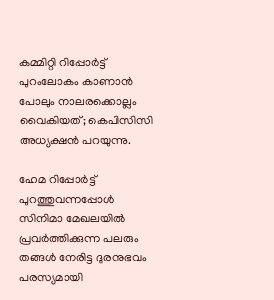കമ്മിറ്റി റിപ്പോര്‍ട്ട് പുറംലോകം കാണാന്‍ പോലും നാലരക്കൊല്ലം വൈകിയത്; കെപിസിസി അധ്യക്ഷൻ പറയുന്നു.

ഹേമ റിപ്പോർട്ട് പുറത്തുവന്നപ്പോൾ സിനിമാ മേഖലയിൽ പ്രവർത്തിക്കുന്ന പലരും തങ്ങൾ നേരിട്ട ദുരനുഭവം പരസ്യമായി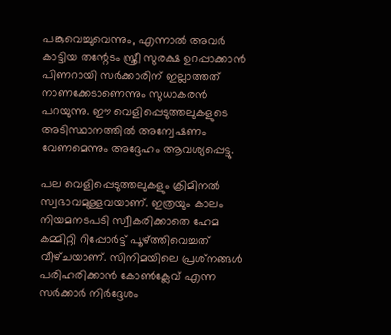പങ്കുവെച്ചുവെന്നും, എന്നാൽ അവർ കാട്ടിയ തന്റേടം സ്ത്രീ സുരക്ഷ ഉറപ്പാക്കാൻ പിണറായി സർക്കാരിന് ഇല്ലാത്തത് നാണക്കേടാണെന്നും സുധാകരൻ പറയുന്നു. ഈ വെളിപ്പെടുത്തലുകളുടെ അടിസ്ഥാനത്തിൽ അന്വേഷണം വേണമെന്നും അദ്ദേഹം ആവശ്യപ്പെട്ടു.

പല വെളിപ്പെടുത്തലുകളും ക്രിമിനൽ സ്വഭാവമുള്ളവയാണ്. ഇത്രയും കാലം നിയമന‌ടപടി സ്വീകരിക്കാതെ ഹേമ കമ്മിറ്റി റിപ്പോർട്ട് പൂഴ്ത്തിവെച്ചത് വീഴ്‌ചയാണ്. സിനിമയിലെ പ്രശ്‌നങ്ങൾ പരിഹരിക്കാൻ കോൺക്ലേവ് എന്ന സർക്കാർ നിർദ്ദേശം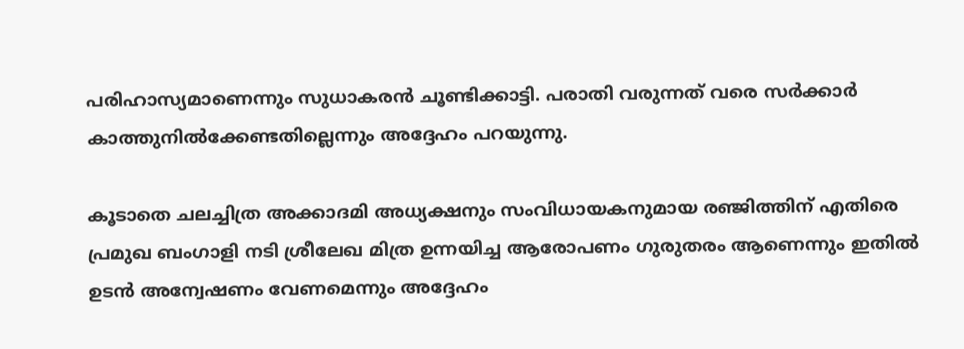പരിഹാസ്യമാണെന്നും സുധാകരൻ ചൂണ്ടിക്കാട്ടി. പരാതി വരുന്നത് വരെ സർക്കാർ കാത്തുനിൽക്കേണ്ടതില്ലെന്നും അദ്ദേഹം പറയുന്നു.

കൂടാതെ ചലച്ചിത്ര അക്കാദമി അധ്യക്ഷനും സംവിധായകനുമായ രഞ്ജിത്തിന് എതിരെ പ്രമുഖ ബംഗാളി നടി ശ്രീലേഖ മിത്ര ഉന്നയിച്ച ആരോപണം ഗുരുതരം ആണെന്നും ഇതിൽ ഉടൻ അന്വേഷണം വേണമെന്നും അദ്ദേഹം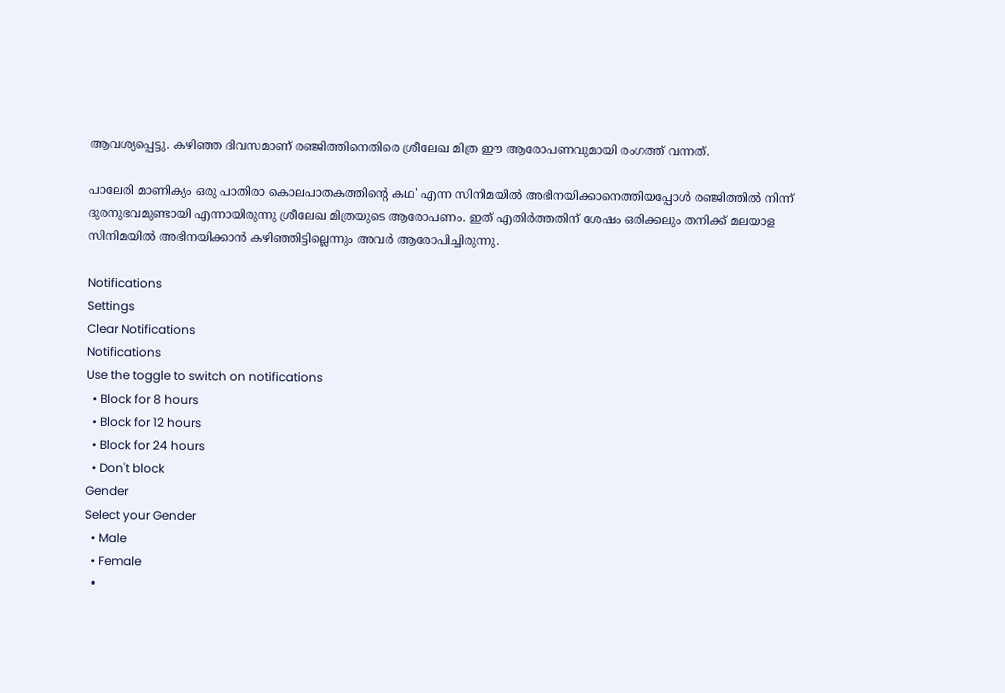ആവശ്യപ്പെട്ടു. കഴിഞ്ഞ ദിവസമാണ് രഞ്ജിത്തിനെതിരെ ശ്രീലേഖ മിത്ര ഈ ആരോപണവുമായി രംഗത്ത് വന്നത്.

പാലേരി മാണിക്യം ഒരു പാതിരാ കൊലപാതകത്തിന്റെ കഥ' എന്ന സിനിമയില്‍ അഭിനയിക്കാനെത്തിയപ്പോള്‍ രഞ്ജിത്തില്‍ നിന്ന് ദുരനുഭവമുണ്ടായി എന്നായിരുന്നു ശ്രീലേഖ മിത്രയുടെ ആരോപണം. ഇത് എതിർത്തതിന് ശേഷം ഒരിക്കലും തനിക്ക് മലയാള സിനിമയിൽ അഭിനയിക്കാൻ കഴിഞ്ഞിട്ടില്ലെന്നും അവർ ആരോപിച്ചിരുന്നു.

Notifications
Settings
Clear Notifications
Notifications
Use the toggle to switch on notifications
  • Block for 8 hours
  • Block for 12 hours
  • Block for 24 hours
  • Don't block
Gender
Select your Gender
  • Male
  • Female
  •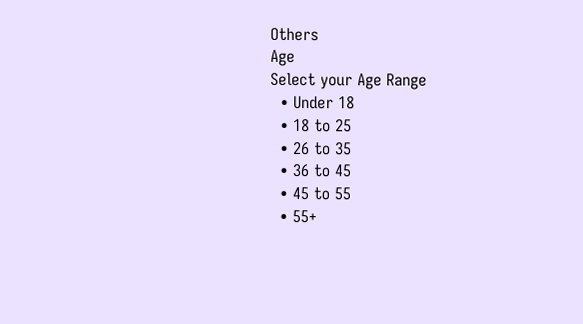Others
Age
Select your Age Range
  • Under 18
  • 18 to 25
  • 26 to 35
  • 36 to 45
  • 45 to 55
  • 55+